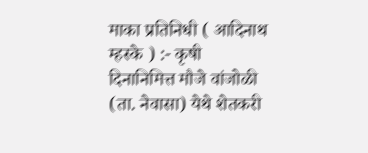माका प्रतिनिधी ( आदिनाथ म्हस्के ) :- कृषी दिनानिमित्त मौजे वांजोळी (ता. नेवासा) येथे शेतकरी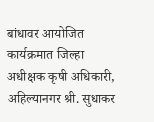बांधावर आयोजित कार्यक्रमात जिल्हा अधीक्षक कृषी अधिकारी, अहिल्यानगर श्री. सुधाकर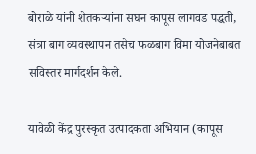बोराळे यांनी शेतकऱ्यांना सघन कापूस लागवड पद्धती, संत्रा बाग व्यवस्थापन तसेच फळबाग विमा योजनेबाबत सविस्तर मार्गदर्शन केले.

यावेळी केंद्र पुरस्कृत उत्पादकता अभियान (कापूस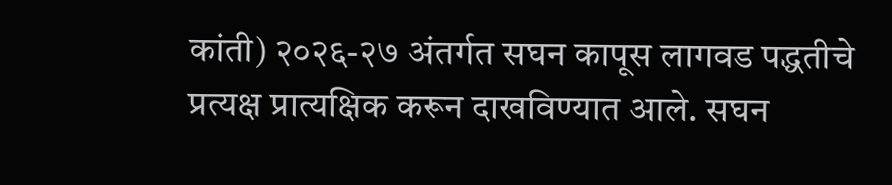कांती) २०२६-२७ अंतर्गत सघन कापूस लागवड पद्धतीचे प्रत्यक्ष प्रात्यक्षिक करून दाखविण्यात आले. सघन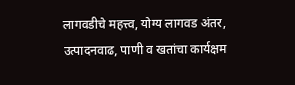लागवडीचे महत्त्व, योग्य लागवड अंतर, उत्पादनवाढ, पाणी व खतांचा कार्यक्षम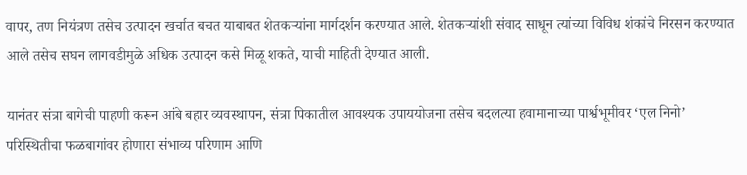वापर, तण नियंत्रण तसेच उत्पादन खर्चात बचत याबाबत शेतकऱ्यांना मार्गदर्शन करण्यात आले. शेतकऱ्यांशी संवाद साधून त्यांच्या विविध शंकांचे निरसन करण्यात आले तसेच सघन लागवडीमुळे अधिक उत्पादन कसे मिळू शकते, याची माहिती देण्यात आली.

यानंतर संत्रा बागेची पाहणी करून आंबे बहार व्यवस्थापन, संत्रा पिकातील आवश्यक उपाययोजना तसेच बदलत्या हवामानाच्या पार्श्वभूमीवर ‘एल निनो’ परिस्थितीचा फळबागांवर होणारा संभाव्य परिणाम आणि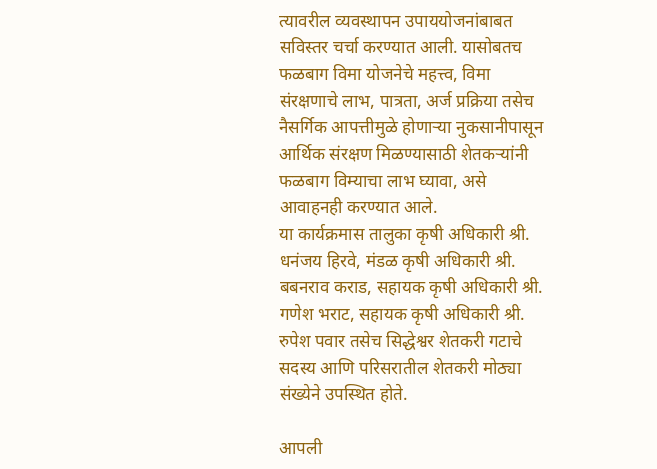त्यावरील व्यवस्थापन उपाययोजनांबाबत सविस्तर चर्चा करण्यात आली. यासोबतच फळबाग विमा योजनेचे महत्त्व, विमा संरक्षणाचे लाभ, पात्रता, अर्ज प्रक्रिया तसेच नैसर्गिक आपत्तीमुळे होणाऱ्या नुकसानीपासून आर्थिक संरक्षण मिळण्यासाठी शेतकऱ्यांनी फळबाग विम्याचा लाभ घ्यावा, असे आवाहनही करण्यात आले.
या कार्यक्रमास तालुका कृषी अधिकारी श्री. धनंजय हिरवे, मंडळ कृषी अधिकारी श्री. बबनराव कराड, सहायक कृषी अधिकारी श्री. गणेश भराट, सहायक कृषी अधिकारी श्री. रुपेश पवार तसेच सिद्धेश्वर शेतकरी गटाचे सदस्य आणि परिसरातील शेतकरी मोठ्या संख्येने उपस्थित होते.

आपली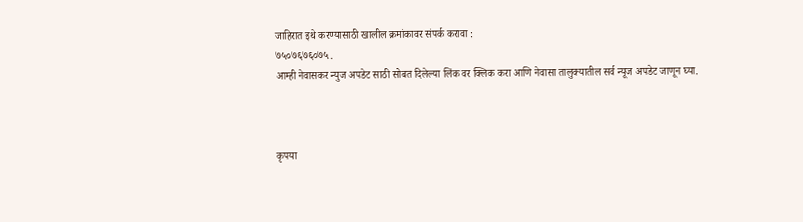जाहिरात इथे करण्यासाठी खालील क्रमांकावर संपर्क करावा :
७५०७६७६०७५.
आम्ही नेवासकर न्युज अपडेट साठी सोबत दिलेल्या लिंक वर क्लिक करा आणि नेवासा तालुक्यातील सर्व न्यूज अपडेट जाणून घ्या.



कृपया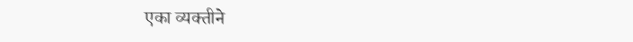एका व्यक्तीने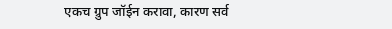एकच ग्रुप जॉईन करावा, कारण सर्व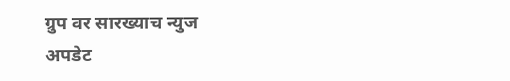ग्रुप वर सारख्याच न्युज अपडेट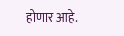होणार आहे.